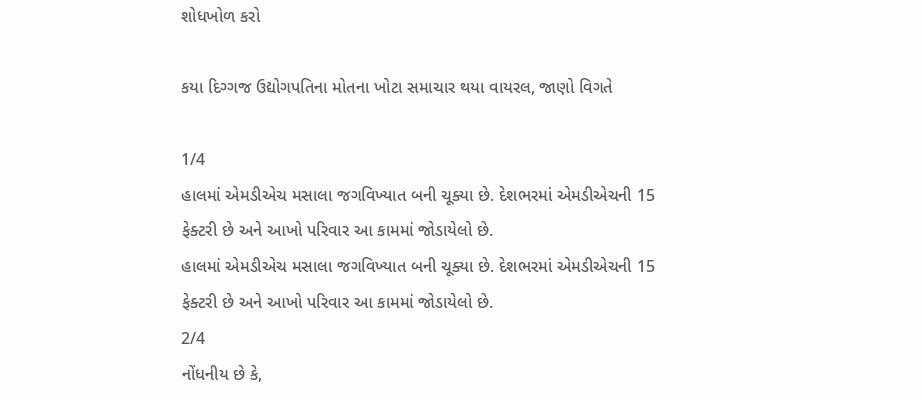શોધખોળ કરો

કયા દિગ્ગજ ઉદ્યોગપતિના મોતના ખોટા સમાચાર થયા વાયરલ, જાણો વિગતે

1/4
હાલમાં એમડીએચ મસાલા જગવિખ્યાત બની ચૂક્યા છે. દેશભરમાં એમડીએચની 15 ફેક્ટરી છે અને આખો પરિવાર આ કામમાં જોડાયેલો છે.
હાલમાં એમડીએચ મસાલા જગવિખ્યાત બની ચૂક્યા છે. દેશભરમાં એમડીએચની 15 ફેક્ટરી છે અને આખો પરિવાર આ કામમાં જોડાયેલો છે.
2/4
નોંધનીય છે કે,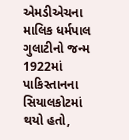એમડીએચના માલિક ધર્મપાલ ગુલાટીનો જન્મ 1922માં પાકિસ્તાનના સિયાલકોટમાં થયો હતો,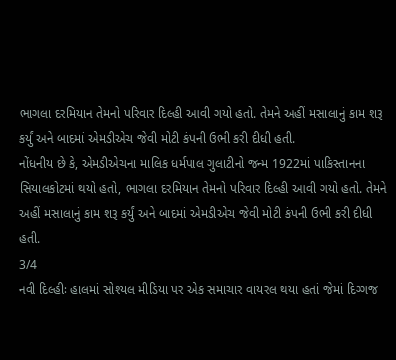ભાગલા દરમિયાન તેમનો પરિવાર દિલ્હી આવી ગયો હતો. તેમને અહીં મસાલાનું કામ શરૂ કર્યું અને બાદમાં એમડીએચ જેવી મોટી કંપની ઉભી કરી દીધી હતી.
નોંધનીય છે કે, એમડીએચના માલિક ધર્મપાલ ગુલાટીનો જન્મ 1922માં પાકિસ્તાનના સિયાલકોટમાં થયો હતો, ભાગલા દરમિયાન તેમનો પરિવાર દિલ્હી આવી ગયો હતો. તેમને અહીં મસાલાનું કામ શરૂ કર્યું અને બાદમાં એમડીએચ જેવી મોટી કંપની ઉભી કરી દીધી હતી.
3/4
નવી દિલ્હીઃ હાલમાં સોશ્યલ મીડિયા પર એક સમાચાર વાયરલ થયા હતાં જેમાં દિગ્ગજ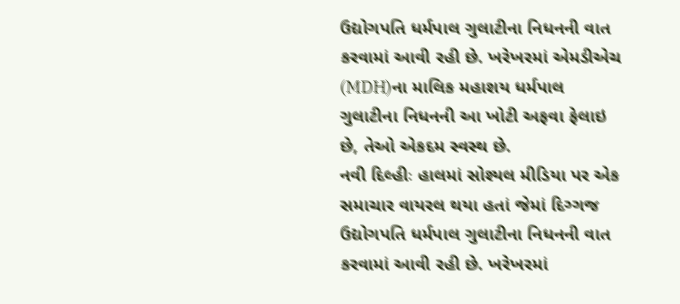ઉદ્યોગપતિ ધર્મપાલ ગુલાટીના નિધનની વાત કરવામાં આવી રહી છે. ખરેખરમાં એમડીએચ (MDH)ના માલિક મહાશય ધર્મપાલ ગુલાટીના નિધનની આ ખોટી અફવા ફેલાઇ છે, તેઓ એકદમ સ્વસ્થ છે.
નવી દિલ્હીઃ હાલમાં સોશ્યલ મીડિયા પર એક સમાચાર વાયરલ થયા હતાં જેમાં દિગ્ગજ ઉદ્યોગપતિ ધર્મપાલ ગુલાટીના નિધનની વાત કરવામાં આવી રહી છે. ખરેખરમાં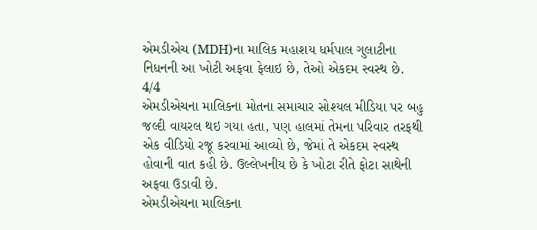એમડીએચ (MDH)ના માલિક મહાશય ધર્મપાલ ગુલાટીના નિધનની આ ખોટી અફવા ફેલાઇ છે, તેઓ એકદમ સ્વસ્થ છે.
4/4
એમડીએચના માલિકના મોતના સમાચાર સોશ્યલ મીડિયા પર બહુ જલ્દી વાયરલ થઇ ગયા હતા, પણ હાલમાં તેમના પરિવાર તરફથી એક વીડિયો રજૂ કરવામાં આવ્યો છે, જેમાં તે એકદમ સ્વસ્થ હોવાની વાત કહી છે. ઉલ્લેખનીય છે કે ખોટા રીતે ફોટા સાથેની અફવા ઉડાવી છે.
એમડીએચના માલિકના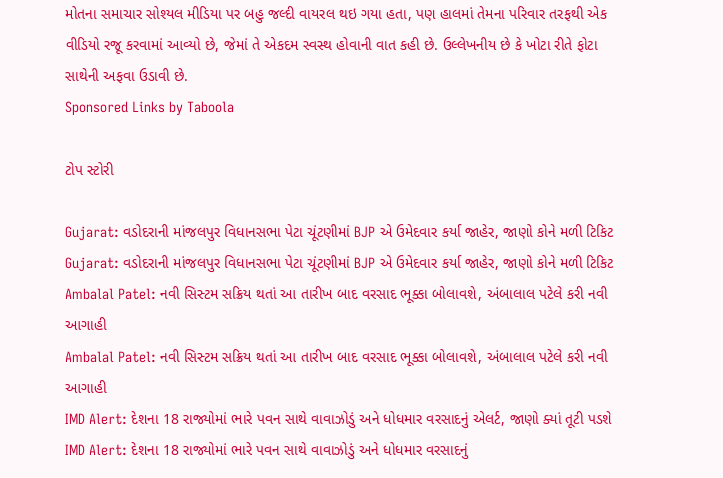મોતના સમાચાર સોશ્યલ મીડિયા પર બહુ જલ્દી વાયરલ થઇ ગયા હતા, પણ હાલમાં તેમના પરિવાર તરફથી એક વીડિયો રજૂ કરવામાં આવ્યો છે, જેમાં તે એકદમ સ્વસ્થ હોવાની વાત કહી છે. ઉલ્લેખનીય છે કે ખોટા રીતે ફોટા સાથેની અફવા ઉડાવી છે.
Sponsored Links by Taboola

ટોપ સ્ટોરી

Gujarat: વડોદરાની માંજલપુર વિધાનસભા પેટા ચૂંટણીમાં BJP એ ઉમેદવાર કર્યા જાહેર, જાણો કોને મળી ટિકિટ
Gujarat: વડોદરાની માંજલપુર વિધાનસભા પેટા ચૂંટણીમાં BJP એ ઉમેદવાર કર્યા જાહેર, જાણો કોને મળી ટિકિટ
Ambalal Patel: નવી સિસ્ટમ સક્રિય થતાં આ તારીખ બાદ વરસાદ ભૂક્કા બોલાવશે, અંબાલાલ પટેલે કરી નવી આગાહી
Ambalal Patel: નવી સિસ્ટમ સક્રિય થતાં આ તારીખ બાદ વરસાદ ભૂક્કા બોલાવશે, અંબાલાલ પટેલે કરી નવી આગાહી
IMD Alert: દેશના 18 રાજ્યોમાં ભારે પવન સાથે વાવાઝોડું અને ધોધમાર વરસાદનું એલર્ટ, જાણો ક્યાં તૂટી પડશે
IMD Alert: દેશના 18 રાજ્યોમાં ભારે પવન સાથે વાવાઝોડું અને ધોધમાર વરસાદનું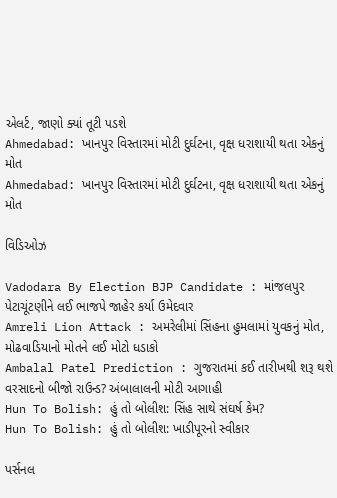એલર્ટ, જાણો ક્યાં તૂટી પડશે
Ahmedabad: ખાનપુર વિસ્તારમાં મોટી દુર્ઘટના, વૃક્ષ ધરાશાયી થતા એકનું મોત
Ahmedabad: ખાનપુર વિસ્તારમાં મોટી દુર્ઘટના, વૃક્ષ ધરાશાયી થતા એકનું મોત

વિડિઓઝ

Vadodara By Election BJP Candidate : માંજલપુર પેટાચૂંટણીને લઈ ભાજપે જાહેર કર્યા ઉમેદવાર
Amreli Lion Attack : અમરેલીમાં સિંહના હુમલામાં યુવકનું મોત, મોઢવાડિયાનો મોતને લઈ મોટો ધડાકો
Ambalal Patel Prediction : ગુજરાતમાં કઈ તારીખથી શરૂ થશે વરસાદનો બીજો રાઉન્ડ? અંબાલાલની મોટી આગાહી
Hun To Bolish: હું તો બોલીશ: સિંહ સાથે સંઘર્ષ કેમ?
Hun To Bolish: હું તો બોલીશ: ખાડીપૂરનો સ્વીકાર

પર્સનલ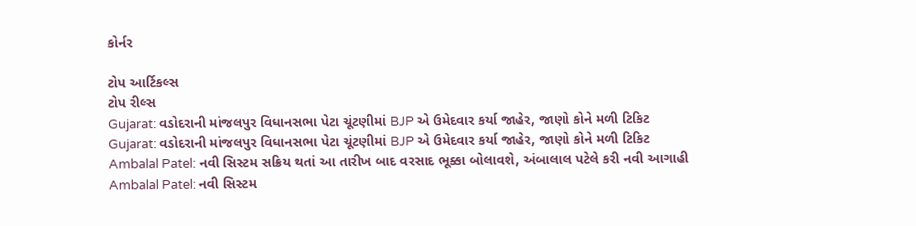કોર્નર

ટોપ આર્ટિકલ્સ
ટોપ રીલ્સ
Gujarat: વડોદરાની માંજલપુર વિધાનસભા પેટા ચૂંટણીમાં BJP એ ઉમેદવાર કર્યા જાહેર, જાણો કોને મળી ટિકિટ
Gujarat: વડોદરાની માંજલપુર વિધાનસભા પેટા ચૂંટણીમાં BJP એ ઉમેદવાર કર્યા જાહેર, જાણો કોને મળી ટિકિટ
Ambalal Patel: નવી સિસ્ટમ સક્રિય થતાં આ તારીખ બાદ વરસાદ ભૂક્કા બોલાવશે, અંબાલાલ પટેલે કરી નવી આગાહી
Ambalal Patel: નવી સિસ્ટમ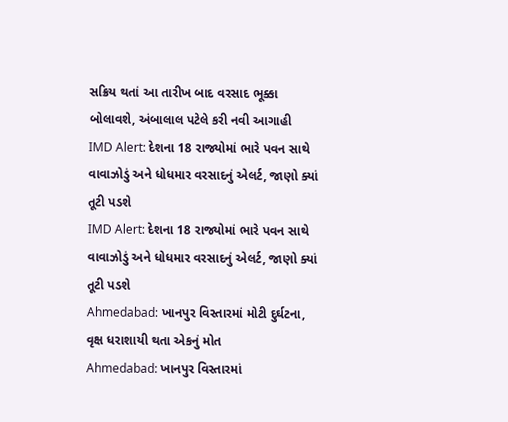સક્રિય થતાં આ તારીખ બાદ વરસાદ ભૂક્કા બોલાવશે, અંબાલાલ પટેલે કરી નવી આગાહી
IMD Alert: દેશના 18 રાજ્યોમાં ભારે પવન સાથે વાવાઝોડું અને ધોધમાર વરસાદનું એલર્ટ, જાણો ક્યાં તૂટી પડશે
IMD Alert: દેશના 18 રાજ્યોમાં ભારે પવન સાથે વાવાઝોડું અને ધોધમાર વરસાદનું એલર્ટ, જાણો ક્યાં તૂટી પડશે
Ahmedabad: ખાનપુર વિસ્તારમાં મોટી દુર્ઘટના, વૃક્ષ ધરાશાયી થતા એકનું મોત
Ahmedabad: ખાનપુર વિસ્તારમાં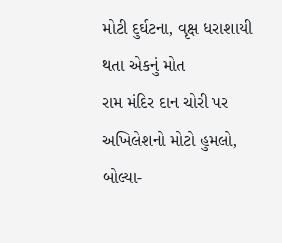મોટી દુર્ઘટના, વૃક્ષ ધરાશાયી થતા એકનું મોત
રામ મંદિર દાન ચોરી પર અખિલેશનો મોટો હુમલો, બોલ્યા-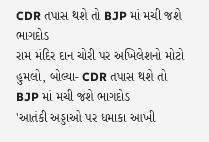CDR તપાસ થશે તો BJP માં મચી જશે ભાગદોડ
રામ મંદિર દાન ચોરી પર અખિલેશનો મોટો હુમલો, બોલ્યા- CDR તપાસ થશે તો BJP માં મચી જશે ભાગદોડ
'આતંકી અડ્ડાઓ પર ધમાકા આખી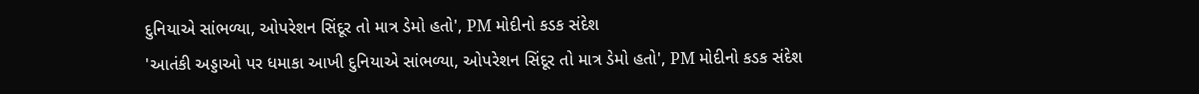દુનિયાએ સાંભળ્યા, ઓપરેશન સિંદૂર તો માત્ર ડેમો હતો', PM મોદીનો કડક સંદેશ
'આતંકી અડ્ડાઓ પર ધમાકા આખી દુનિયાએ સાંભળ્યા, ઓપરેશન સિંદૂર તો માત્ર ડેમો હતો', PM મોદીનો કડક સંદેશ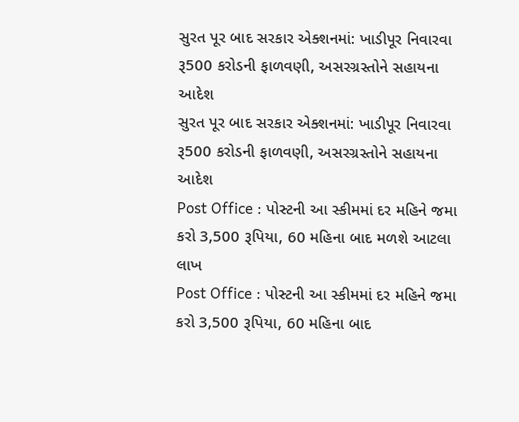સુરત પૂર બાદ સરકાર એક્શનમાં: ખાડીપૂર નિવારવા રૂ500 કરોડની ફાળવણી, અસરગ્રસ્તોને સહાયના આદેશ
સુરત પૂર બાદ સરકાર એક્શનમાં: ખાડીપૂર નિવારવા રૂ500 કરોડની ફાળવણી, અસરગ્રસ્તોને સહાયના આદેશ
Post Office : પોસ્ટની આ સ્કીમમાં દર મહિને જમા કરો 3,500 રૂપિયા, 60 મહિના બાદ મળશે આટલા લાખ
Post Office : પોસ્ટની આ સ્કીમમાં દર મહિને જમા કરો 3,500 રૂપિયા, 60 મહિના બાદ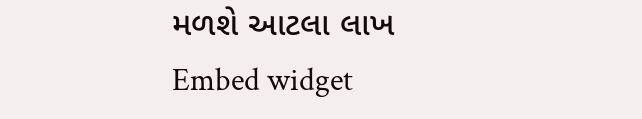મળશે આટલા લાખ
Embed widget